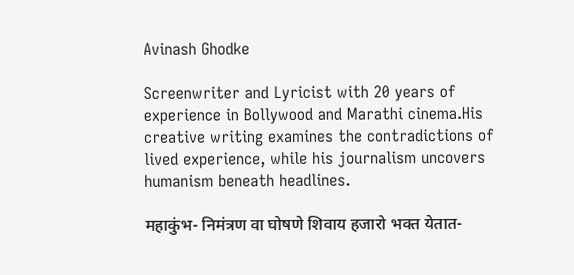Avinash Ghodke

Screenwriter and Lyricist with 20 years of experience in Bollywood and Marathi cinema.His creative writing examines the contradictions of lived experience, while his journalism uncovers humanism beneath headlines.

महाकुंभ- निमंत्रण वा घोषणे शिवाय हजारो भक्त येतात-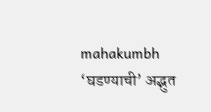mahakumbh ‘घडण्याची’ अद्भुत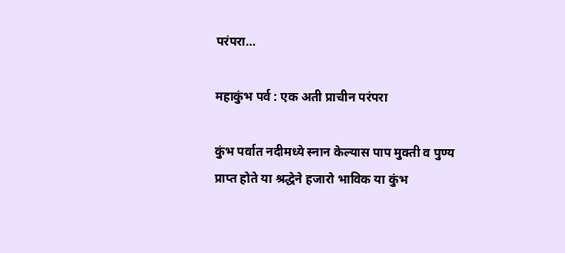परंपरा…

महाकुंभ पर्व : एक अती प्राचीन परंपरा

कुंभ पर्वात नदीमध्ये स्नान केल्यास पाप मुक्ती व पुण्य प्राप्त होते या श्रद्धेने हजारो भाविक या कुंभ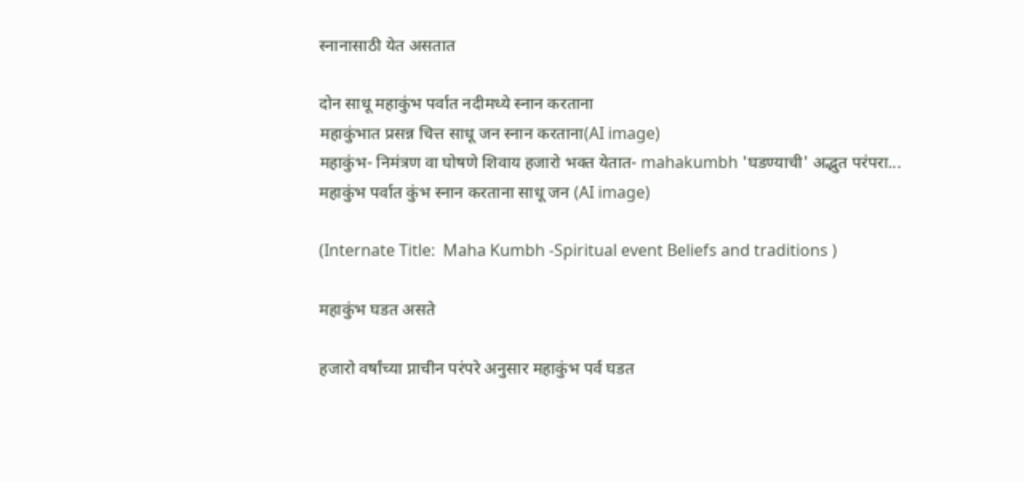स्नानासाठी येत असतात

दोन साधू महाकुंभ पर्वात नदीमध्ये स्नान करताना
महाकुंभात प्रसन्न चित्त साधू जन स्नान करताना(AI image)
महाकुंभ- निमंत्रण वा घोषणे शिवाय हजारो भक्त येतात- mahakumbh 'घडण्याची' अद्भुत परंपरा...
महाकुंभ पर्वात कुंभ स्नान करताना साधू जन (AI image)

(Internate Title:  Maha Kumbh -Spiritual event Beliefs and traditions )

महाकुंभ घडत असते

हजारो वर्षांच्या प्नाचीन परंपरे अनुसार महाकुंभ पर्व घडत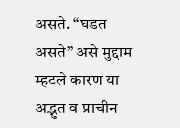असते. “घडत असते” असे मुद्दाम म्हटले कारण या अद्भुत व प्राचीन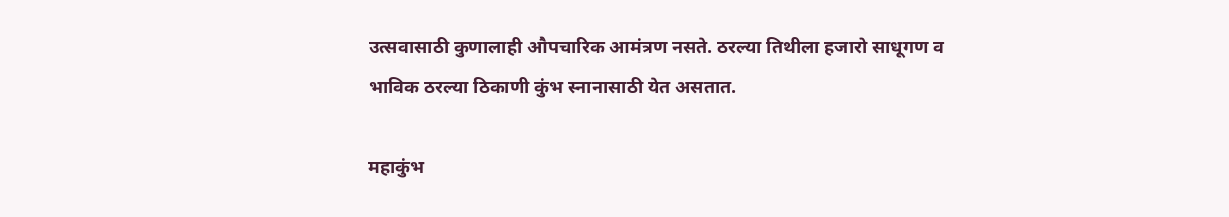उत्सवासाठी कुणालाही औपचारिक आमंत्रण नसते. ठरल्या तिथीला हजारो साधूगण व भाविक ठरल्या ठिकाणी कुंभ स्नानासाठी येत असतात.

महाकुंभ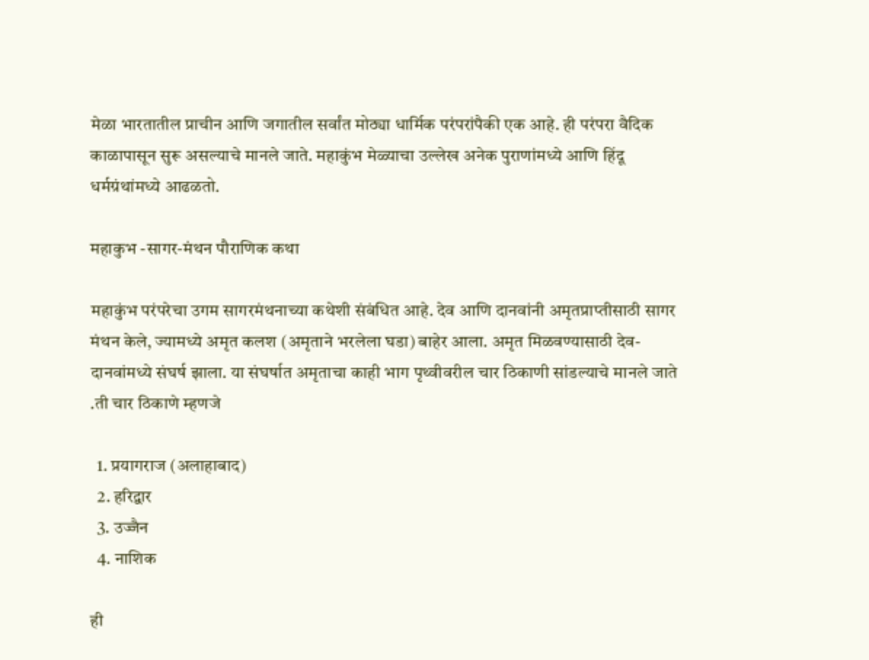मेळा भारतातील प्राचीन आणि जगातील सर्वांत मोठ्या धार्मिक परंपरांपैकी एक आहे. ही परंपरा वैदिक काळापासून सुरू असल्याचे मानले जाते. महाकुंभ मेळ्याचा उल्लेख अनेक पुराणांमध्ये आणि हिंदू धर्मग्रंथांमध्ये आढळतो.

महाकुभ -सागर-मंथन पौराणिक कथा

महाकुंभ परंपरेचा उगम सागरमंथनाच्या कथेशी संबंधित आहे. देव आणि दानवांनी अमृतप्राप्तीसाठी सागर मंथन केले, ज्यामध्ये अमृत कलश (अमृताने भरलेला घडा) बाहेर आला. अमृत मिळवण्यासाठी देव-दानवांमध्ये संघर्ष झाला. या संघर्षात अमृताचा काही भाग पृथ्वीवरील चार ठिकाणी सांडल्याचे मानले जाते .ती चार ठिकाणे म्हणजे

  1. प्रयागराज (अलाहाबाद)
  2. हरिद्वार
  3. उज्जैन
  4. नाशिक

ही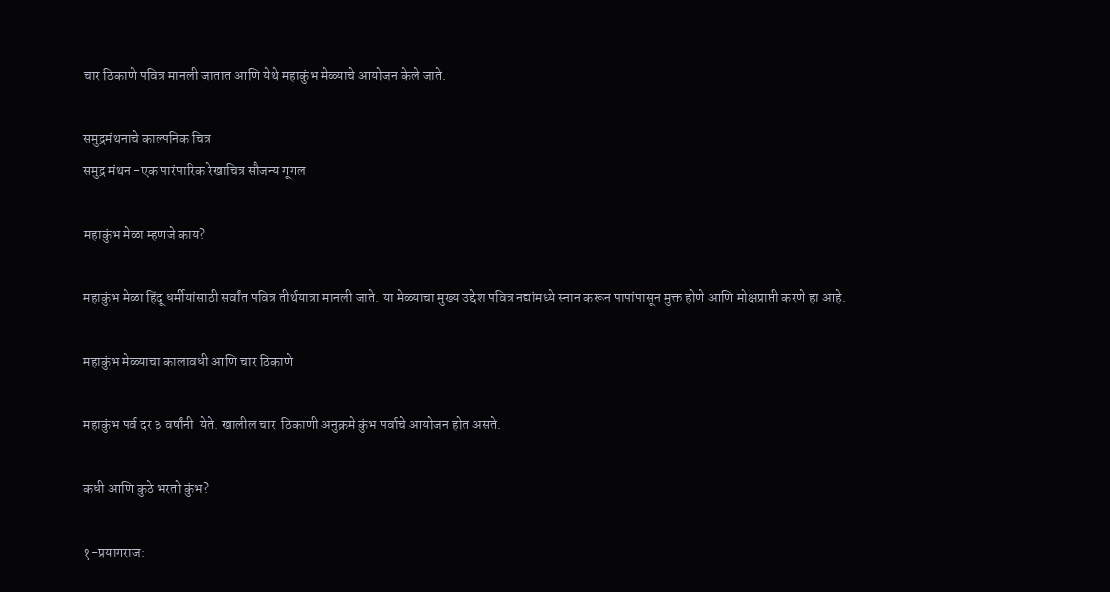चार ठिकाणे पवित्र मानली जातात आणि येथे महाकुंभ मेळ्याचे आयोजन केले जाते.

समुद्रमंथनाचे काल्पनिक चित्र
समुद्र मंथन -एक पारंपारिक रेखाचित्र सौजन्य गूगल

महाकुंभ मेळा म्हणजे काय?

महाकुंभ मेळा हिंदू धर्मीयांसाठी सर्वांत पवित्र तीर्थयात्रा मानली जाते. या मेळ्याचा मुख्य उद्देश पवित्र नद्यांमध्ये स्नान करून पापांपासून मुक्त होणे आणि मोक्षप्राप्ती करणे हा आहे.

महाकुंभ मेळ्याचा कालावधी आणि चार ठिकाणे

महाकुंभ पर्व दर ३ वर्षांनी  येते. खालील चार  ठिकाणी अनुक्रमे कुंभ पर्वाचे आयोजन होत असते.

कधी आणि कुठे भरतो कुंभ?

१-प्रयागराज: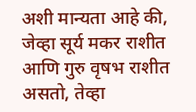अशी मान्यता आहे की, जेव्हा सूर्य मकर राशीत आणि गुरु वृषभ राशीत असतो, तेव्हा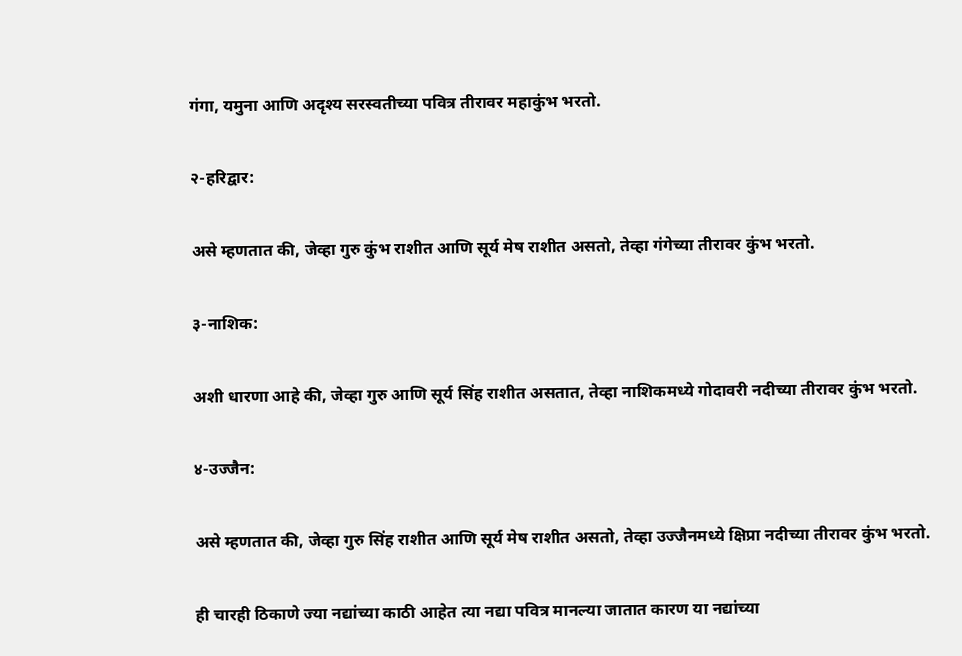गंगा, यमुना आणि अदृश्य सरस्वतीच्या पवित्र तीरावर महाकुंभ भरतो.

२-हरिद्वार:

असे म्हणतात की, जेव्हा गुरु कुंभ राशीत आणि सूर्य मेष राशीत असतो, तेव्हा गंगेच्या तीरावर कुंभ भरतो.

३-नाशिक:

अशी धारणा आहे की, जेव्हा गुरु आणि सूर्य सिंह राशीत असतात, तेव्हा नाशिकमध्ये गोदावरी नदीच्या तीरावर कुंभ भरतो.

४-उज्जैन:

असे म्हणतात की, जेव्हा गुरु सिंह राशीत आणि सूर्य मेष राशीत असतो, तेव्हा उज्जैनमध्ये क्षिप्रा नदीच्या तीरावर कुंभ भरतो.

ही चारही ठिकाणे ज्या नद्यांच्या काठी आहेत त्या नद्या पवित्र मानल्या जातात‌ कारण या नद्यांच्या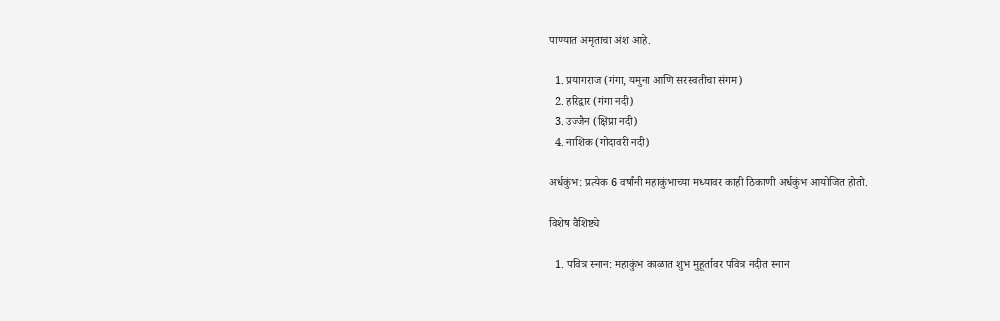पाण्यात अमृताचा अंश आहे.

  1. प्रयागराज (गंगा, यमुना आणि सरस्वतीचा संगम)
  2. हरिद्वार (गंगा नदी)
  3. उज्जैन (क्षिप्रा नदी)
  4. नाशिक (गोदावरी नदी)

अर्धकुंभ: प्रत्येक 6 वर्षांनी महाकुंभाच्या मध्यावर काही ठिकाणी अर्धकुंभ आयोजित होतो.

विशेष वैशिष्ट्ये

  1. पवित्र स्नान: महाकुंभ काळात शुभ मुहूर्तावर पवित्र नदीत स्नान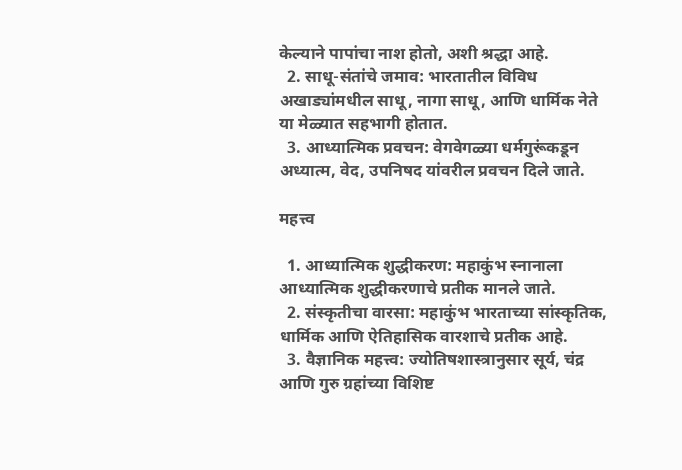केल्याने पापांचा नाश होतो, अशी श्रद्धा आहे.
  2. साधू-संतांचे जमाव: भारतातील विविध अखाड्यांमधील साधू, नागा साधू, आणि धार्मिक नेते या मेळ्यात सहभागी होतात.
  3. आध्यात्मिक प्रवचन: वेगवेगळ्या धर्मगुरूंकडून अध्यात्म, वेद, उपनिषद यांवरील प्रवचन दिले जाते.

महत्त्व

  1. आध्यात्मिक शुद्धीकरण: महाकुंभ स्नानाला आध्यात्मिक शुद्धीकरणाचे प्रतीक मानले जाते.
  2. संस्कृतीचा वारसा: महाकुंभ भारताच्या सांस्कृतिक, धार्मिक आणि ऐतिहासिक वारशाचे प्रतीक आहे.
  3. वैज्ञानिक महत्त्व: ज्योतिषशास्त्रानुसार सूर्य, चंद्र आणि गुरु ग्रहांच्या विशिष्ट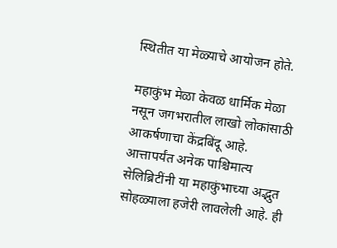स्थितीत या मेळ्याचे आयोजन होते.

महाकुंभ मेळा केवळ धार्मिक मेळा नसून जगभरातील लाखो लोकांसाठी आकर्षणाचा केंद्रबिंदू आहे. आत्तापर्यंत अनेक पाश्चिमात्य सेलिब्रिटींनी या महाकुंभाच्या अद्भुत सोहळ्याला हजेरी लावलेली आहे. ही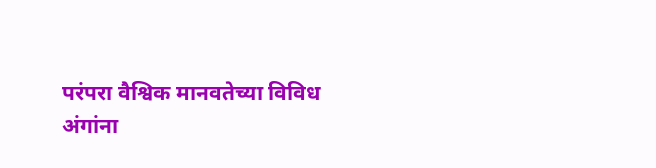परंपरा वैश्विक मानवतेच्या विविध अंगांना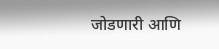जोडणारी आणि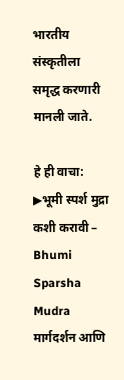भारतीय संस्कृतीला समृद्ध करणारी मानली जाते.

हे ही वाचा: ▶भूमी स्पर्श मुद्रा कशी करावी – Bhumi Sparsha Mudra मार्गदर्शन आणि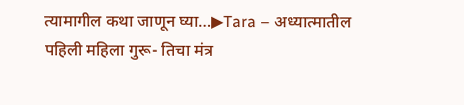त्यामागील कथा जाणून घ्या…▶Tara – अध्यात्मातील पहिली महिला गुरू- तिचा मंत्र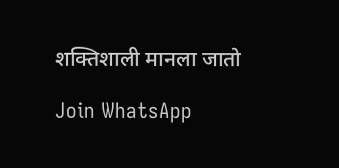शक्तिशाली मानला जातो

Join WhatsApp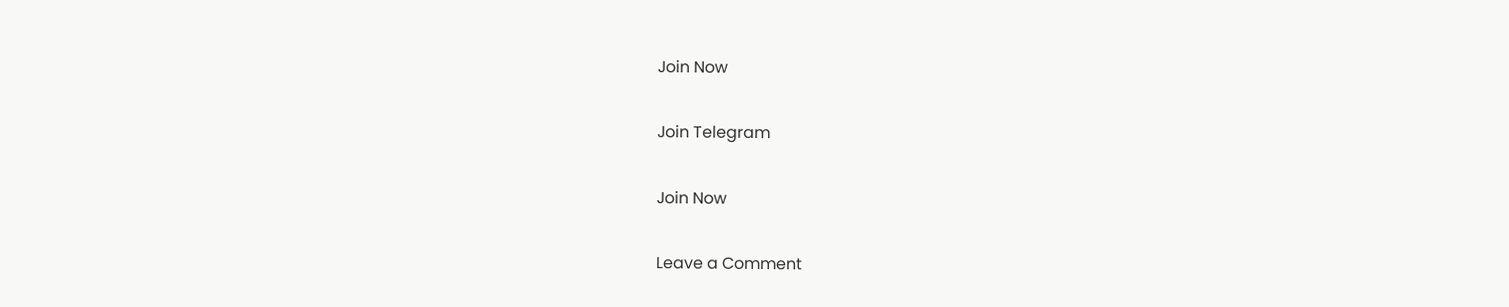Join Now

Join Telegram

Join Now

Leave a Comment